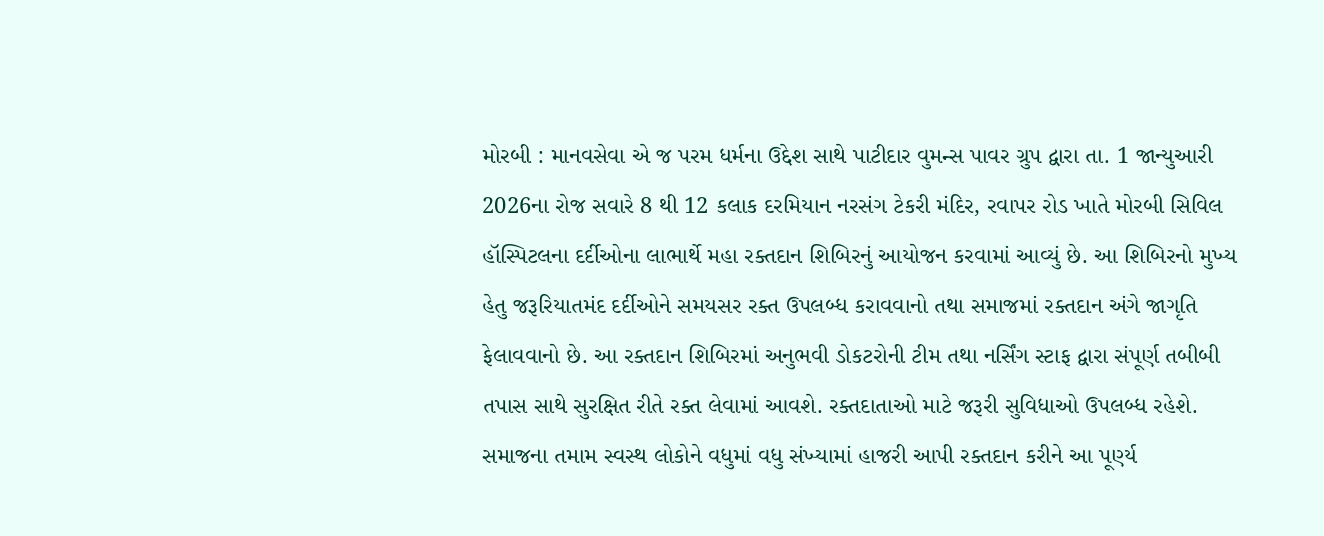મોરબી : માનવસેવા એ જ પરમ ધર્મના ઉદ્દેશ સાથે પાટીદાર વુમન્સ પાવર ગ્રુપ દ્વારા તા. 1 જાન્યુઆરી 2026ના રોજ સવારે 8 થી 12 કલાક દરમિયાન નરસંગ ટેકરી મંદિર, રવાપર રોડ ખાતે મોરબી સિવિલ હૉસ્પિટલના દર્દીઓના લાભાર્થે મહા રક્તદાન શિબિરનું આયોજન કરવામાં આવ્યું છે. આ શિબિરનો મુખ્ય હેતુ જરૂરિયાતમંદ દર્દીઓને સમયસર રક્ત ઉપલબ્ધ કરાવવાનો તથા સમાજમાં રક્તદાન અંગે જાગૃતિ ફેલાવવાનો છે. આ રક્તદાન શિબિરમાં અનુભવી ડોકટરોની ટીમ તથા નર્સિંગ સ્ટાફ દ્વારા સંપૂર્ણ તબીબી તપાસ સાથે સુરક્ષિત રીતે રક્ત લેવામાં આવશે. રક્તદાતાઓ માટે જરૂરી સુવિધાઓ ઉપલબ્ધ રહેશે. સમાજના તમામ સ્વસ્થ લોકોને વધુમાં વધુ સંખ્યામાં હાજરી આપી રક્તદાન કરીને આ પૂર્ણ્ય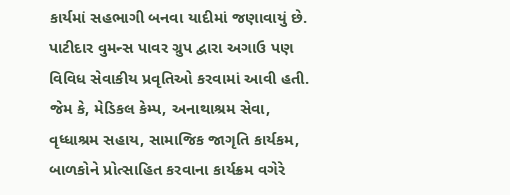કાર્યમાં સહભાગી બનવા યાદીમાં જણાવાયું છે. પાટીદાર વુમન્સ પાવર ગ્રુપ દ્વારા અગાઉ પણ વિવિધ સેવાકીય પ્રવૃતિઓ કરવામાં આવી હતી. જેમ કે, મેડિકલ કેમ્પ, અનાથાશ્રમ સેવા, વૃધ્ધાશ્રમ સહાય, સામાજિક જાગૃતિ કાર્યકમ, બાળકોને પ્રોત્સાહિત કરવાના કાર્યક્રમ વગેરે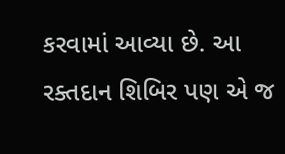કરવામાં આવ્યા છે. આ રક્તદાન શિબિર પણ એ જ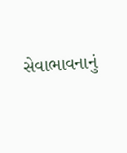સેવાભાવનાનું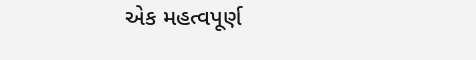એક મહત્વપૂર્ણ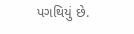પગથિયું છે.